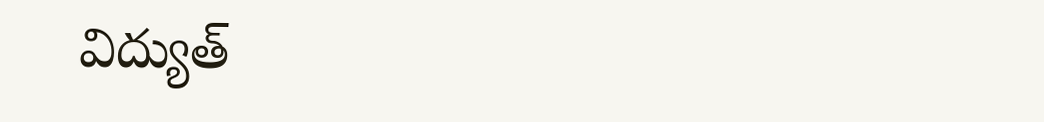విద్యుత్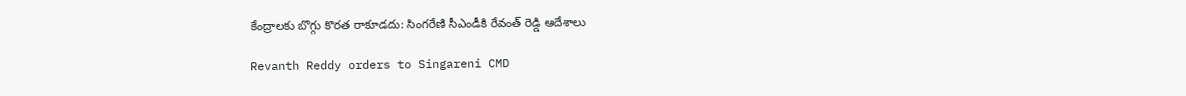కేంద్రాలకు బొగ్గు కొరత రాకూడదు: సింగరేణి సీఎండీకి రేవంత్ రెడ్డి ఆదేశాలు

Revanth Reddy orders to Singareni CMD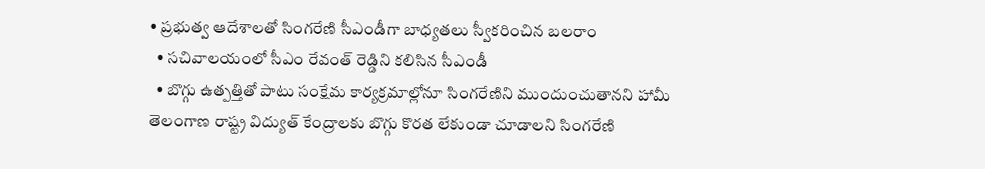• ప్రభుత్వ ఆదేశాలతో సింగరేణి సీఎండీగా బాధ్యతలు స్వీకరించిన బలరాం
  • సచివాలయంలో సీఎం రేవంత్ రెడ్డిని కలిసిన సీఎండీ
  • బొగ్గు ఉత్పత్తితో పాటు సంక్షేమ కార్యక్రమాల్లోనూ సింగరేణిని ముందుంచుతానని హామీ
తెలంగాణ రాష్ట్ర విద్యుత్ కేంద్రాలకు బొగ్గు కొరత లేకుండా చూడాలని సింగరేణి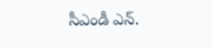సీఎండీ ఎన్.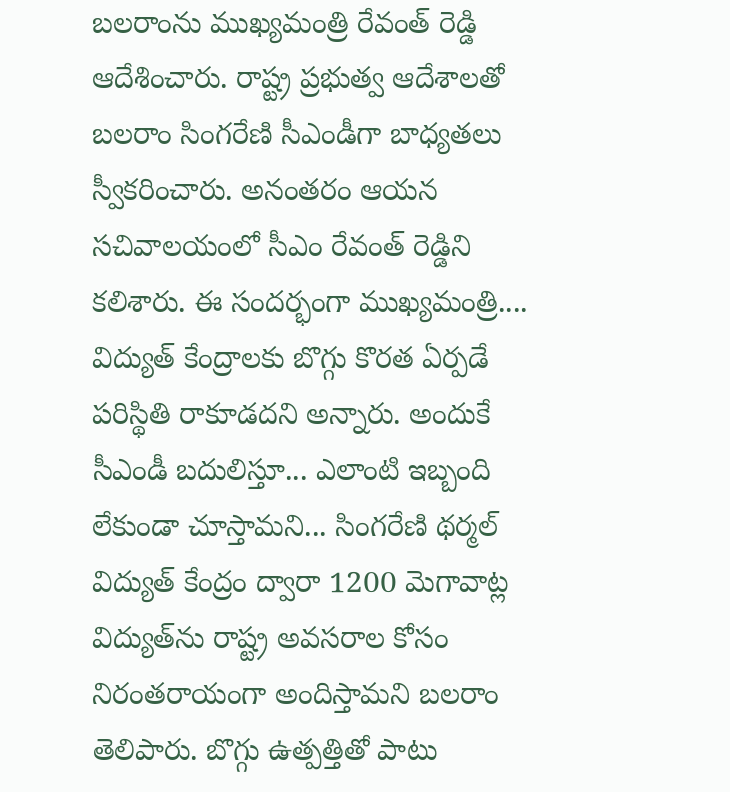బలరాంను ముఖ్యమంత్రి రేవంత్ రెడ్డి ఆదేశించారు. రాష్ట్ర ప్రభుత్వ ఆదేశాలతో బలరాం సింగరేణి సీఎండీగా బాధ్యతలు స్వీకరించారు. అనంతరం ఆయన సచివాలయంలో సీఎం రేవంత్ రెడ్డిని కలిశారు. ఈ సందర్భంగా ముఖ్యమంత్రి.... విద్యుత్ కేంద్రాలకు బొగ్గు కొరత ఏర్పడే పరిస్థితి రాకూడదని అన్నారు. అందుకే సీఎండీ బదులిస్తూ... ఎలాంటి ఇబ్బంది లేకుండా చూస్తామని... సింగరేణి థర్మల్ విద్యుత్ కేంద్రం ద్వారా 1200 మెగావాట్ల విద్యుత్‌ను రాష్ట్ర అవసరాల కోసం నిరంతరాయంగా అందిస్తామని బలరాం తెలిపారు. బొగ్గు ఉత్పత్తితో పాటు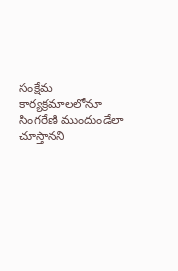సంక్షేమ కార్యక్రమాలలోనూ సింగరేణి ముందుండేలా చూస్తానని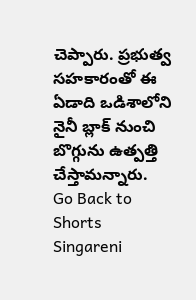చెప్పారు. ప్రభుత్వ సహకారంతో ఈ ఏడాది ఒడిశాలోని నైనీ బ్లాక్ నుంచి బొగ్గును ఉత్పత్తి చేస్తామన్నారు.
Go Back to Shorts
Singareni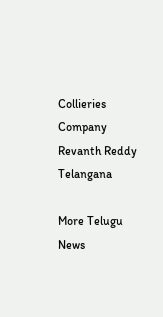Collieries Company
Revanth Reddy
Telangana

More Telugu News